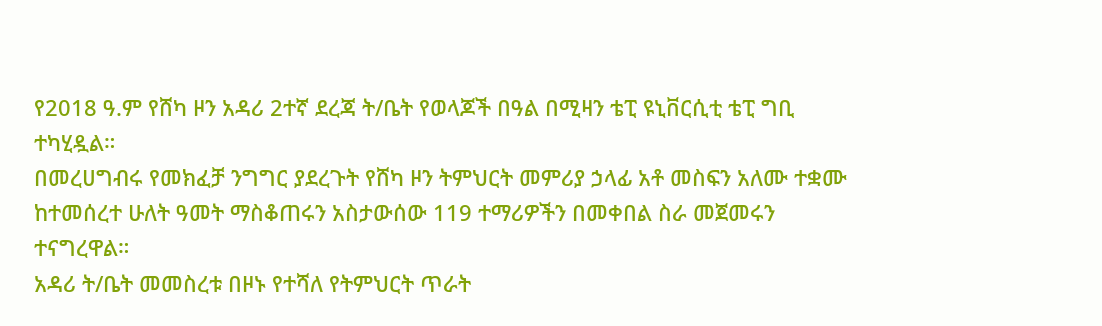የ2018 ዓ.ም የሸካ ዞን አዳሪ 2ተኛ ደረጃ ት/ቤት የወላጆች በዓል በሚዛን ቴፒ ዩኒቨርሲቲ ቴፒ ግቢ ተካሂዷል።
በመረሀግብሩ የመክፈቻ ንግግር ያደረጉት የሸካ ዞን ትምህርት መምሪያ ኃላፊ አቶ መስፍን አለሙ ተቋሙ ከተመሰረተ ሁለት ዓመት ማስቆጠሩን አስታውሰው 119 ተማሪዎችን በመቀበል ስራ መጀመሩን ተናግረዋል።
አዳሪ ት/ቤት መመስረቱ በዞኑ የተሻለ የትምህርት ጥራት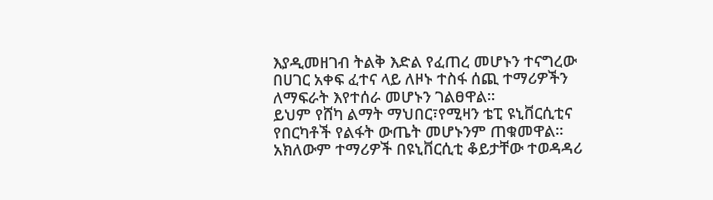እያዲመዘገብ ትልቅ እድል የፈጠረ መሆኑን ተናግረው በሀገር አቀፍ ፈተና ላይ ለዞኑ ተስፋ ሰጪ ተማሪዎችን ለማፍራት እየተሰራ መሆኑን ገልፀዋል።
ይህም የሸካ ልማት ማህበር፣የሚዛን ቴፒ ዩኒቨርሲቲና የበርካቶች የልፋት ውጤት መሆኑንም ጠቁመዋል።
አክለውም ተማሪዎች በዩኒቨርሲቲ ቆይታቸው ተወዳዳሪ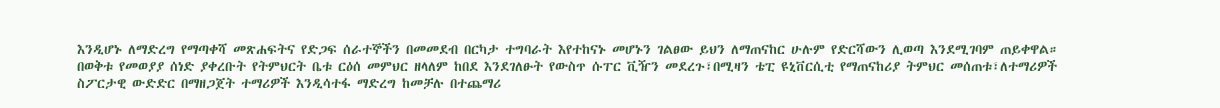እንዲሆኑ ለማድረግ የማጣቀሻ መጽሐፍትና የድጋፍ ሰራተኞችን በመመደብ በርካታ ተግባራት እየተከናኑ መሆኑን ገልፀው ይህን ለማጠናከር ሁሉም የድርሻውን ሊወጣ እንደሚገባም ጠይቀዋል።
በወቅቱ የመወያያ ሰነድ ያቀረቡት የትምህርት ቤቱ ርዕሰ መምህር ዘላለም ከበደ እንደገለፁት የውስጥ ሱፐር ቪዥን መደረጉ፣በሚዛን ቴፒ ዩኒቨርሲቲ የማጠናከሪያ ትምህር መሰጠቱ፣ለተማሪዎች ስፖርታዊ ውድድር በማዘጋጀት ተማሪዎች እንዲሳተፋ ማድረግ ከመቻሉ በተጨማሪ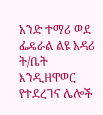አንድ ተማሪ ወደ ፌዴራል ልዩ አዳሪ ት/ቤት እንዲዘዋወር የተደረገና ሌሎች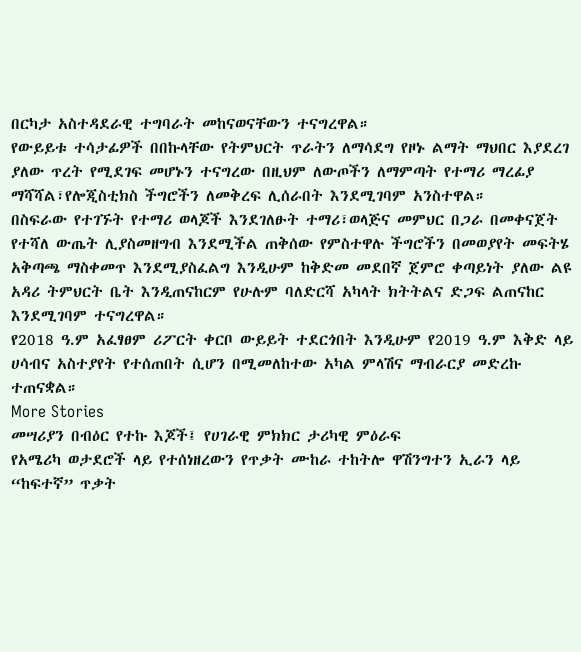በርካታ አስተዳደራዊ ተግባራት መከናወናቸውን ተናግረዋል።
የውይይቱ ተሳታፊዎች በበኩላቸው የትምህርት ጥራትን ለማሳደግ የዞኑ ልማት ማህበር እያደረገ ያለው ጥረት የሚደገፍ መሆኑን ተናግረው በዚህም ለውጦችን ለማምጣት የተማሪ ማረፊያ ማሻሻል፣የሎጂስቲክስ ችግሮችን ለመቅረፍ ሊሰራበት እንደሚገባም አንስተዋል።
በስፍራው የተገኙት የተማሪ ወላጆች እንደገለፁት ተማሪ፣ወላጅና መምህር በጋራ በመቀናጀት የተሻለ ውጤት ሊያስመዘግብ እንደሚችል ጠቅሰው የምስተዋሉ ችግሮችን በመወያየት መፍትሄ አቅጣጫ ማስቀመጥ እንደሚያስፈልግ እንዲሁም ከቅድመ መደበኛ ጀምሮ ቀጣይነት ያለው ልዩ አዳሪ ትምህርት ቤት እንዲጠናከርም የሁሉም ባለድርሻ አካላት ክትትልና ድጋፍ ልጠናከር እንደሚገባም ተናግረዋል።
የ2018 ዓ.ም አፈፃፀም ሪፖርት ቀርቦ ውይይት ተደርጎበት እንዲሁም የ2019 ዓ.ም እቅድ ላይ ሀሳብና አስተያየት የተሰጠበት ሲሆን በሚመለከተው አካል ምላሽና ማብራርያ መድረኩ ተጠናቋል።
More Stories
መሣሪያን በብዕር የተኩ እጆች፤ የሀገራዊ ምክክር ታሪካዊ ምዕራፍ
የአሜሪካ ወታደሮች ላይ የተሰነዘረውን የጥቃት ሙከራ ተከትሎ ዋሽንግተን ኢራን ላይ “ከፍተኛ” ጥቃት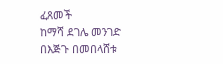ፈጸመች
ከማሻ ደገሌ መንገድ በእጅጉ በመበላሸቱ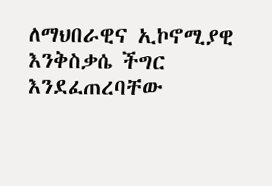ለማህበራዊና ኢኮኖሚያዊ እንቅስቃሴ ችግር እንደፈጠረባቸው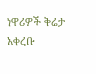ነዋሪዎች ቅሬታ አቀረቡ